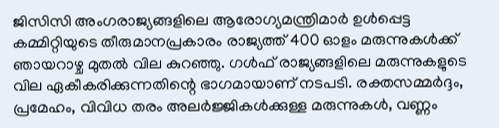ജിസിസി അംഗരാജ്യങ്ങളിലെ ആരോഗ്യമന്ത്രിമാര്‍ ഉള്‍പ്പെട്ട കമ്മിറ്റിയുടെ തീരുമാനപ്രകാരം രാജ്യത്ത് 400 ഓളം മരുന്നുകള്‍ക്ക് ഞായറാഴ്ച മുതല്‍ വില കുറഞ്ഞു. ഗള്‍ഫ് രാജ്യങ്ങളിലെ മരുന്നുകളുടെ വില ഏകീകരിക്കുന്നതിന്റെ ഭാഗമായാണ് നടപടി. രക്തസമ്മര്‍ദ്ദം, പ്രമേഹം, വിവിധ തരം അലര്‍ജ്ജികള്‍ക്കുള്ള മരുന്നുകള്‍, വണ്ണം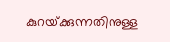കുറയ്‌ക്കുന്നതിനുള്ള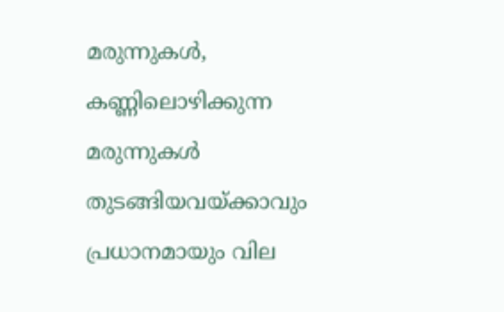മരുന്നുകള്‍, കണ്ണിലൊഴിക്കുന്ന മരുന്നുകള്‍ തുടങ്ങിയവയ്‌ക്കാവും പ്രധാനമായും വില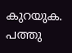കുറയുക. പത്തു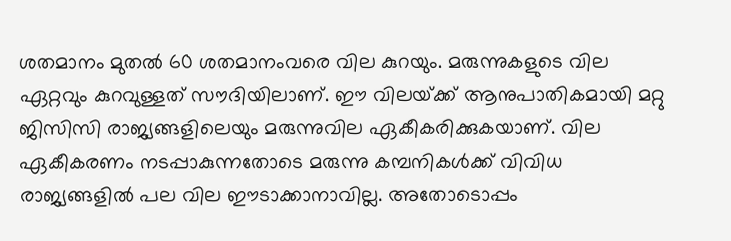ശതമാനം മുതല്‍ 60 ശതമാനംവരെ വില കുറയും. മരുന്നുകളുടെ വില ഏറ്റവും കുറവുള്ളത് സൗദിയിലാണ്. ഈ വിലയ്‌ക്ക് ആനുപാതികമായി മറ്റു ജിസിസി രാജ്യങ്ങളിലെയും മരുന്നുവില ഏകീകരിക്കുകയാണ്. വില ഏകീകരണം നടപ്പാകുന്നതോടെ മരുന്നു കമ്പനികള്‍ക്ക് വിവിധ രാജ്യങ്ങളില്‍ പല വില ഈടാക്കാനാവില്ല. അതോടൊപ്പം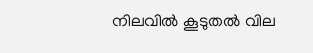നിലവില്‍ കൂടുതല്‍ വില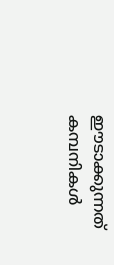ഈടാക്കുന്നത് കമ്പനികള്‍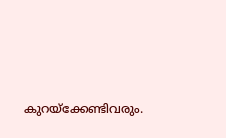കുറയ്‌ക്കേണ്ടിവരും.